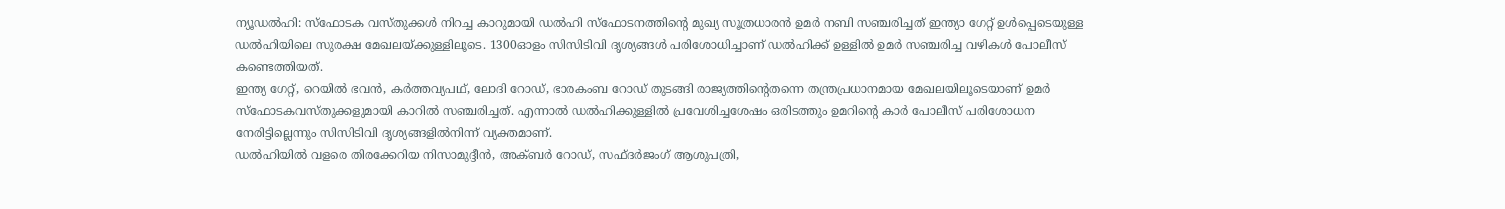ന്യൂഡൽഹി: സ്ഫോടക വസ്തുക്കൾ നിറച്ച കാറുമായി ഡൽഹി സ്ഫോടനത്തിന്റെ മുഖ്യ സൂത്രധാരൻ ഉമർ നബി സഞ്ചരിച്ചത് ഇന്ത്യാ ഗേറ്റ് ഉൾപ്പെടെയുള്ള ഡൽഹിയിലെ സുരക്ഷ മേഖലയ്ക്കുള്ളിലൂടെ. 1300ഓളം സിസിടിവി ദൃശ്യങ്ങൾ പരിശോധിച്ചാണ് ഡൽഹിക്ക് ഉള്ളിൽ ഉമർ സഞ്ചരിച്ച വഴികൾ പോലീസ് കണ്ടെത്തിയത്.
ഇന്ത്യ ഗേറ്റ്, റെയിൽ ഭവൻ, കർത്തവ്യപഥ്, ലോദി റോഡ്, ഭാരകംബ റോഡ് തുടങ്ങി രാജ്യത്തിന്റെതന്നെ തന്ത്രപ്രധാനമായ മേഖലയിലൂടെയാണ് ഉമർ സ്ഫോടകവസ്തുക്കളുമായി കാറിൽ സഞ്ചരിച്ചത്. എന്നാൽ ഡൽഹിക്കുള്ളിൽ പ്രവേശിച്ചശേഷം ഒരിടത്തും ഉമറിന്റെ കാർ പോലീസ് പരിശോധന നേരിട്ടില്ലെന്നും സിസിടിവി ദൃശ്യങ്ങളിൽനിന്ന് വ്യക്തമാണ്.
ഡൽഹിയിൽ വളരെ തിരക്കേറിയ നിസാമുദ്ദീൻ, അക്ബർ റോഡ്, സഫ്ദർജംഗ് ആശുപത്രി,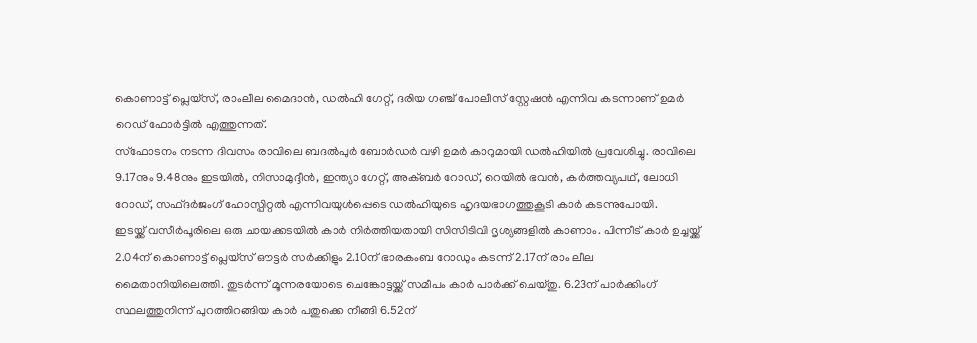കൊണാട്ട് പ്ലെയ്സ്, രാംലീല മൈദാൻ, ഡൽഹി ഗേറ്റ്, ദരിയ ഗഞ്ച് പോലീസ് സ്റ്റേഷൻ എന്നിവ കടന്നാണ് ഉമർ റെഡ് ഫോർട്ടിൽ എത്തുന്നത്.
സ്ഫോടനം നടന്ന ദിവസം രാവിലെ ബദൽപുർ ബോർഡർ വഴി ഉമർ കാറുമായി ഡൽഹിയിൽ പ്രവേശിച്ചു. രാവിലെ 9.17നും 9.48നും ഇടയിൽ, നിസാമുദ്ദീൻ, ഇന്ത്യാ ഗേറ്റ്, അക്ബർ റോഡ്, റെയിൽ ഭവൻ, കർത്തവ്യപഥ്, ലോധി റോഡ്, സഫ്ദർജംഗ് ഹോസ്പിറ്റൽ എന്നിവയുൾപ്പെടെ ഡൽഹിയുടെ ഹൃദയഭാഗത്തുകൂടി കാർ കടന്നുപോയി.
ഇടയ്ക്ക് വസീർപൂരിലെ ഒരു ചായക്കടയിൽ കാർ നിർത്തിയതായി സിസിടിവി ദൃശ്യങ്ങളിൽ കാണാം. പിന്നീട് കാർ ഉച്ചയ്ക്ക് 2.04ന് കൊണാട്ട് പ്ലെയ്സ് ഔട്ടർ സർക്കിളും 2.10ന് ഭാരകംബ റോഡും കടന്ന് 2.17ന് രാം ലീല മൈതാനിയിലെത്തി. തുടർന്ന് മൂന്നരയോടെ ചെങ്കോട്ടയ്ക്ക് സമീപം കാർ പാർക്ക് ചെയ്തു. 6.23ന് പാർക്കിംഗ് സ്ഥലത്തുനിന്ന് പുറത്തിറങ്ങിയ കാർ പതുക്കെ നീങ്ങി 6.52ന്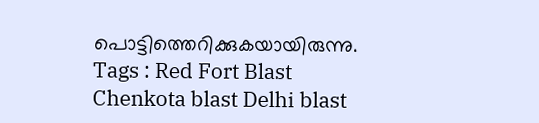പൊട്ടിത്തെറിക്കുകയായിരുന്നു.
Tags : Red Fort Blast Chenkota blast Delhi blast